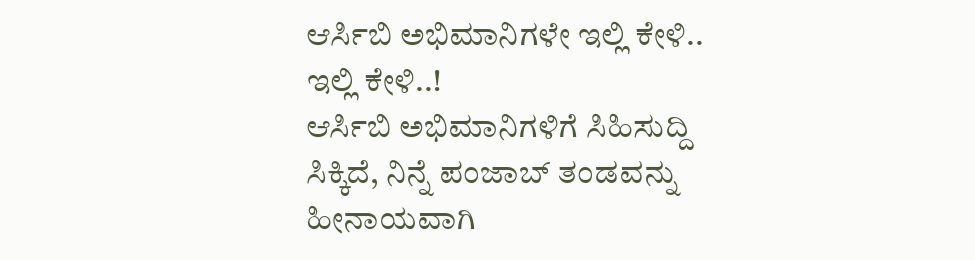ಆರ್ಸಿಬಿ ಅಭಿಮಾನಿಗಳೇ ಇಲ್ಲಿ ಕೇಳಿ.. ಇಲ್ಲಿ ಕೇಳಿ..!
ಆರ್ಸಿಬಿ ಅಭಿಮಾನಿಗಳಿಗೆ ಸಿಹಿಸುದ್ದಿ ಸಿಕ್ಕಿದೆ, ನಿನ್ನೆ ಪಂಜಾಬ್ ತಂಡವನ್ನು ಹೀನಾಯವಾಗಿ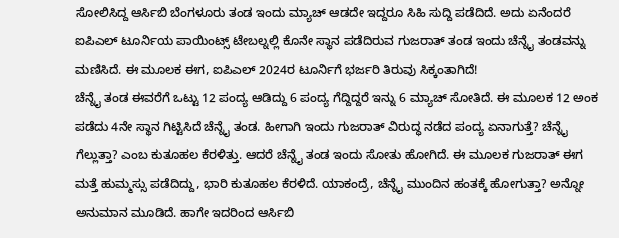ಸೋಲಿಸಿದ್ದ ಆರ್ಸಿಬಿ ಬೆಂಗಳೂರು ತಂಡ ಇಂದು ಮ್ಯಾಚ್ ಆಡದೇ ಇದ್ದರೂ ಸಿಹಿ ಸುದ್ದಿ ಪಡೆದಿದೆ. ಅದು ಏನೆಂದರೆ ಐಪಿಎಲ್ ಟೂರ್ನಿಯ ಪಾಯಿಂಟ್ಸ್ ಟೇಬಲ್ನಲ್ಲಿ ಕೊನೇ ಸ್ಥಾನ ಪಡೆದಿರುವ ಗುಜರಾತ್ ತಂಡ ಇಂದು ಚೆನ್ನೈ ತಂಡವನ್ನು ಮಣಿಸಿದೆ. ಈ ಮೂಲಕ ಈಗ, ಐಪಿಎಲ್ 2024ರ ಟೂರ್ನಿಗೆ ಭರ್ಜರಿ ತಿರುವು ಸಿಕ್ಕಂತಾಗಿದೆ!
ಚೆನ್ನೈ ತಂಡ ಈವರೆಗೆ ಒಟ್ಟು 12 ಪಂದ್ಯ ಆಡಿದ್ದು 6 ಪಂದ್ಯ ಗೆದ್ದಿದ್ದರೆ ಇನ್ನು 6 ಮ್ಯಾಚ್ ಸೋತಿದೆ. ಈ ಮೂಲಕ 12 ಅಂಕ ಪಡೆದು 4ನೇ ಸ್ಥಾನ ಗಿಟ್ಟಿಸಿದೆ ಚೆನ್ನೈ ತಂಡ. ಹೀಗಾಗಿ ಇಂದು ಗುಜರಾತ್ ವಿರುದ್ಧ ನಡೆದ ಪಂದ್ಯ ಏನಾಗುತ್ತೆ? ಚೆನ್ನೈ ಗೆಲ್ಲುತ್ತಾ? ಎಂಬ ಕುತೂಹಲ ಕೆರಳಿತ್ತು. ಆದರೆ ಚೆನ್ನೈ ತಂಡ ಇಂದು ಸೋತು ಹೋಗಿದೆ. ಈ ಮೂಲಕ ಗುಜರಾತ್ ಈಗ ಮತ್ತೆ ಹುಮ್ಮಸ್ಸು ಪಡೆದಿದ್ದು, ಭಾರಿ ಕುತೂಹಲ ಕೆರಳಿದೆ. ಯಾಕಂದ್ರೆ, ಚೆನ್ನೈ ಮುಂದಿನ ಹಂತಕ್ಕೆ ಹೋಗುತ್ತಾ? ಅನ್ನೋ ಅನುಮಾನ ಮೂಡಿದೆ. ಹಾಗೇ ಇದರಿಂದ ಆರ್ಸಿಬಿ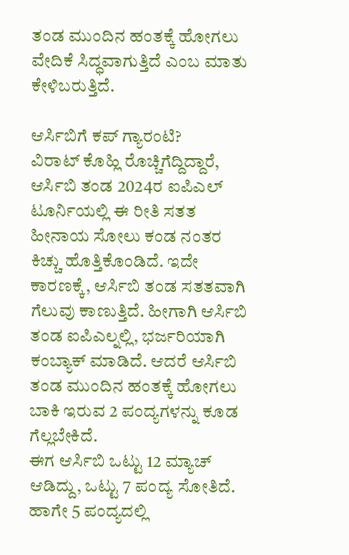ತಂಡ ಮುಂದಿನ ಹಂತಕ್ಕೆ ಹೋಗಲು ವೇದಿಕೆ ಸಿದ್ಧವಾಗುತ್ತಿದೆ ಎಂಬ ಮಾತು ಕೇಳಿಬರುತ್ತಿದೆ.

ಆರ್ಸಿಬಿಗೆ ಕಪ್ ಗ್ಯಾರಂಟಿ?
ವಿರಾಟ್ ಕೊಹ್ಲಿ ರೊಚ್ಚಿಗೆದ್ದಿದ್ದಾರೆ, ಆರ್ಸಿಬಿ ತಂಡ 2024ರ ಐಪಿಎಲ್ ಟೂರ್ನಿಯಲ್ಲಿ ಈ ರೀತಿ ಸತತ ಹೀನಾಯ ಸೋಲು ಕಂಡ ನಂತರ ಕಿಚ್ಚು ಹೊತ್ತಿಕೊಂಡಿದೆ. ಇದೇ ಕಾರಣಕ್ಕೆ, ಆರ್ಸಿಬಿ ತಂಡ ಸತತವಾಗಿ ಗೆಲುವು ಕಾಣುತ್ತಿದೆ. ಹೀಗಾಗಿ ಆರ್ಸಿಬಿ ತಂಡ ಐಪಿಎಲ್ನಲ್ಲಿ, ಭರ್ಜರಿಯಾಗಿ ಕಂಬ್ಯಾಕ್ ಮಾಡಿದೆ. ಆದರೆ ಆರ್ಸಿಬಿ ತಂಡ ಮುಂದಿನ ಹಂತಕ್ಕೆ ಹೋಗಲು ಬಾಕಿ ಇರುವ 2 ಪಂದ್ಯಗಳನ್ನು ಕೂಡ ಗೆಲ್ಲಬೇಕಿದೆ.
ಈಗ ಆರ್ಸಿಬಿ ಒಟ್ಟು 12 ಮ್ಯಾಚ್ ಆಡಿದ್ದು, ಒಟ್ಟು 7 ಪಂದ್ಯ ಸೋತಿದೆ. ಹಾಗೇ 5 ಪಂದ್ಯದಲ್ಲಿ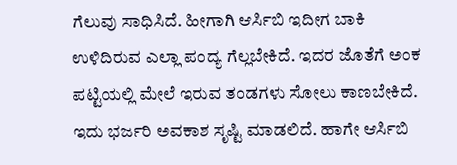ಗೆಲುವು ಸಾಧಿಸಿದೆ. ಹೀಗಾಗಿ ಆರ್ಸಿಬಿ ಇದೀಗ ಬಾಕಿ ಉಳಿದಿರುವ ಎಲ್ಲಾ ಪಂದ್ಯ ಗೆಲ್ಲಬೇಕಿದೆ. ಇದರ ಜೊತೆಗೆ ಅಂಕ ಪಟ್ಟಿಯಲ್ಲಿ ಮೇಲೆ ಇರುವ ತಂಡಗಳು ಸೋಲು ಕಾಣಬೇಕಿದೆ. ಇದು ಭರ್ಜರಿ ಅವಕಾಶ ಸೃಷ್ಟಿ ಮಾಡಲಿದೆ. ಹಾಗೇ ಆರ್ಸಿಬಿ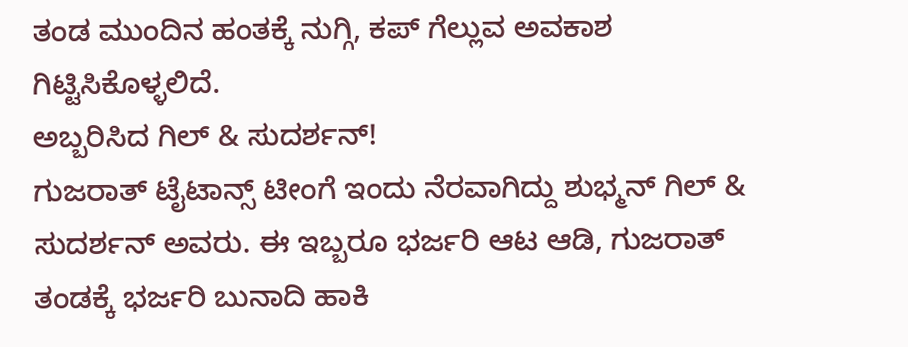ತಂಡ ಮುಂದಿನ ಹಂತಕ್ಕೆ ನುಗ್ಗಿ, ಕಪ್ ಗೆಲ್ಲುವ ಅವಕಾಶ ಗಿಟ್ಟಿಸಿಕೊಳ್ಳಲಿದೆ.
ಅಬ್ಬರಿಸಿದ ಗಿಲ್ & ಸುದರ್ಶನ್!
ಗುಜರಾತ್ ಟೈಟಾನ್ಸ್ ಟೀಂಗೆ ಇಂದು ನೆರವಾಗಿದ್ದು ಶುಭ್ಮನ್ ಗಿಲ್ & ಸುದರ್ಶನ್ ಅವರು. ಈ ಇಬ್ಬರೂ ಭರ್ಜರಿ ಆಟ ಆಡಿ, ಗುಜರಾತ್ ತಂಡಕ್ಕೆ ಭರ್ಜರಿ ಬುನಾದಿ ಹಾಕಿ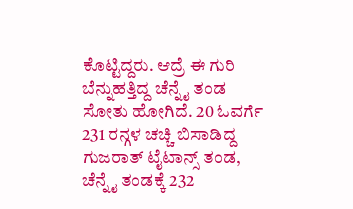ಕೊಟ್ಟಿದ್ದರು. ಆದ್ರೆ ಈ ಗುರಿ ಬೆನ್ನುಹತ್ತಿದ್ದ ಚೆನ್ನೈ ತಂಡ ಸೋತು ಹೋಗಿದೆ. 20 ಓವರ್ಗೆ 231 ರನ್ಗಳ ಚಚ್ಚಿ ಬಿಸಾಡಿದ್ದ ಗುಜರಾತ್ ಟೈಟಾನ್ಸ್ ತಂಡ, ಚೆನ್ನೈ ತಂಡಕ್ಕೆ 232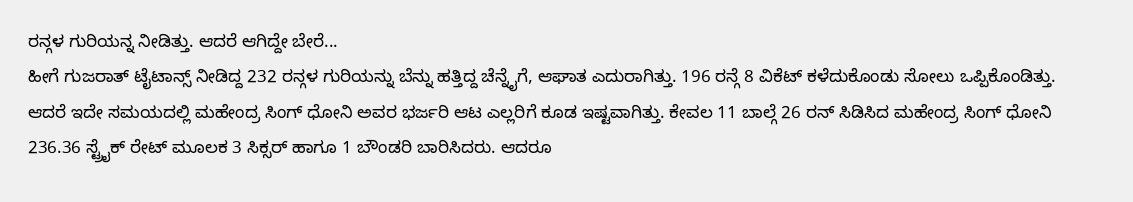ರನ್ಗಳ ಗುರಿಯನ್ನ ನೀಡಿತ್ತು. ಆದರೆ ಆಗಿದ್ದೇ ಬೇರೆ...
ಹೀಗೆ ಗುಜರಾತ್ ಟೈಟಾನ್ಸ್ ನೀಡಿದ್ದ 232 ರನ್ಗಳ ಗುರಿಯನ್ನು ಬೆನ್ನು ಹತ್ತಿದ್ದ ಚೆನ್ನೈಗೆ, ಆಘಾತ ಎದುರಾಗಿತ್ತು. 196 ರನ್ಗೆ 8 ವಿಕೆಟ್ ಕಳೆದುಕೊಂಡು ಸೋಲು ಒಪ್ಪಿಕೊಂಡಿತ್ತು. ಆದರೆ ಇದೇ ಸಮಯದಲ್ಲಿ ಮಹೇಂದ್ರ ಸಿಂಗ್ ಧೋನಿ ಅವರ ಭರ್ಜರಿ ಆಟ ಎಲ್ಲರಿಗೆ ಕೂಡ ಇಷ್ಟವಾಗಿತ್ತು. ಕೇವಲ 11 ಬಾಲ್ಗೆ 26 ರನ್ ಸಿಡಿಸಿದ ಮಹೇಂದ್ರ ಸಿಂಗ್ ಧೋನಿ 236.36 ಸ್ಟ್ರೈಕ್ ರೇಟ್ ಮೂಲಕ 3 ಸಿಕ್ಸರ್ ಹಾಗೂ 1 ಬೌಂಡರಿ ಬಾರಿಸಿದರು. ಆದರೂ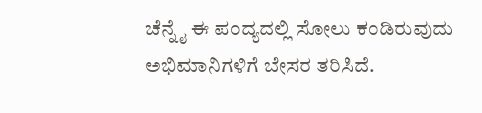ಚೆನ್ನೈ ಈ ಪಂದ್ಯದಲ್ಲಿ ಸೋಲು ಕಂಡಿರುವುದು ಅಭಿಮಾನಿಗಳಿಗೆ ಬೇಸರ ತರಿಸಿದೆ.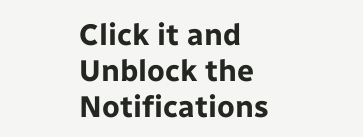Click it and Unblock the Notifications